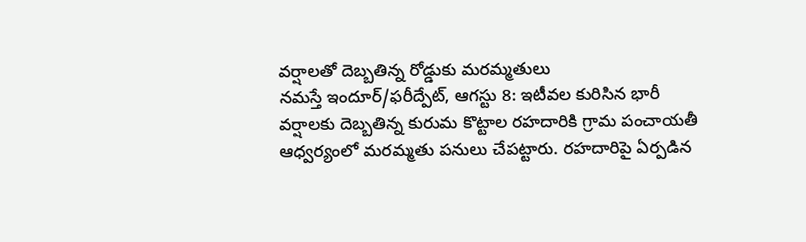వర్షాలతో దెబ్బతిన్న రోడ్డుకు మరమ్మతులు
నమస్తే ఇందూర్/ఫరీద్పేట్, ఆగస్టు 8: ఇటీవల కురిసిన భారీ వర్షాలకు దెబ్బతిన్న కురుమ కొట్టాల రహదారికి గ్రామ పంచాయతీ ఆధ్వర్యంలో మరమ్మతు పనులు చేపట్టారు. రహదారిపై ఏర్పడిన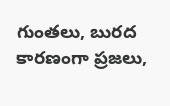గుంతలు, బురద కారణంగా ప్రజలు,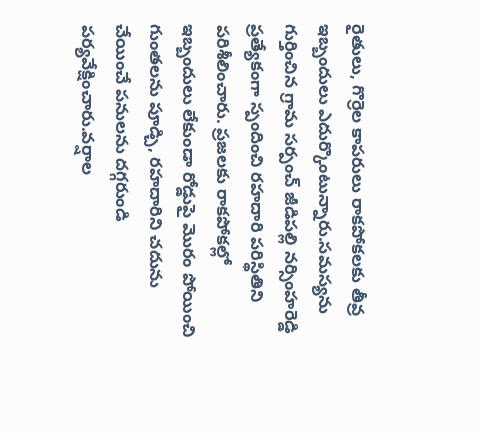రైతులు, గొర్రెల కాపరులు రాకపోకలకు తీవ్ర ఇబ్బందులు ఎదుర్కొంటున్నారు.సమస్యను గుర్తించిన గ్రామ సర్పంచ్ జీడిపల్లి నర్సింహరెడ్డి ప్రత్యేకంగా స్పందించి రహదారి పరిస్థితిని పరిశీలించారు. ప్రజలకు రాకపోకల్లో ఇబ్బందులు లేకుండా రోడ్డుపై మొరం పోయించి గుంతలను పూడ్చి, రహదారిని చదును చేయించే పనులను దగ్గరుండి పర్యవేక్షించారు.వర్షాల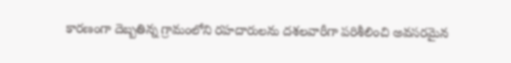కారణంగా దెబ్బతిన్న గ్రామంలోని రహదారులను దశలవారీగా పరిశీలించి అవసరమైన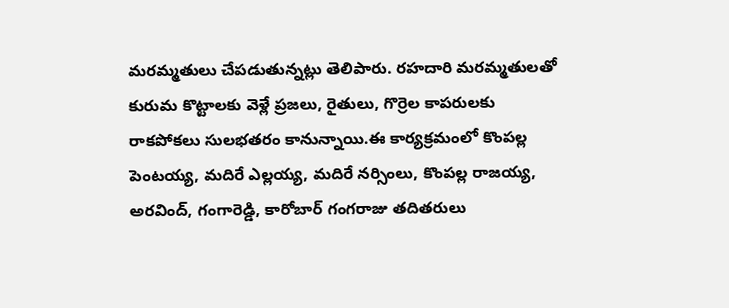మరమ్మతులు చేపడుతున్నట్లు తెలిపారు. రహదారి మరమ్మతులతో కురుమ కొట్టాలకు వెళ్లే ప్రజలు, రైతులు, గొర్రెల కాపరులకు రాకపోకలు సులభతరం కానున్నాయి.ఈ కార్యక్రమంలో కొంపల్ల పెంటయ్య, మదిరే ఎల్లయ్య, మదిరే నర్సింలు, కొంపల్ల రాజయ్య, అరవింద్, గంగారెడ్డి, కారోబార్ గంగరాజు తదితరులు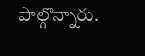పాల్గొన్నారు.